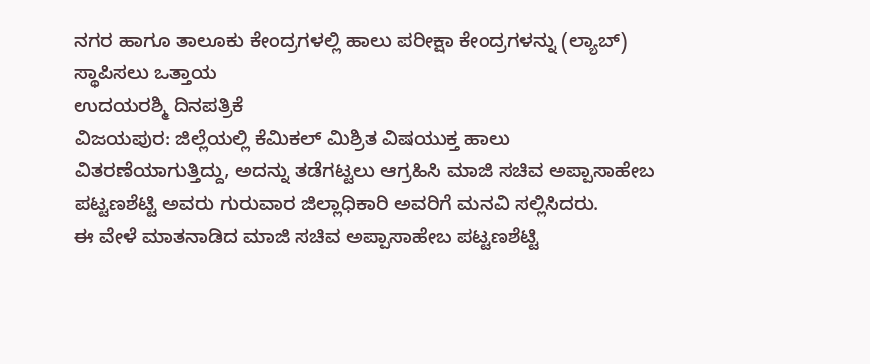ನಗರ ಹಾಗೂ ತಾಲೂಕು ಕೇಂದ್ರಗಳಲ್ಲಿ ಹಾಲು ಪರೀಕ್ಷಾ ಕೇಂದ್ರಗಳನ್ನು (ಲ್ಯಾಬ್) ಸ್ಥಾಪಿಸಲು ಒತ್ತಾಯ
ಉದಯರಶ್ಮಿ ದಿನಪತ್ರಿಕೆ
ವಿಜಯಪುರ: ಜಿಲ್ಲೆಯಲ್ಲಿ ಕೆಮಿಕಲ್ ಮಿಶ್ರಿತ ವಿಷಯುಕ್ತ ಹಾಲು ವಿತರಣೆಯಾಗುತ್ತಿದ್ದು, ಅದನ್ನು ತಡೆಗಟ್ಟಲು ಆಗ್ರಹಿಸಿ ಮಾಜಿ ಸಚಿವ ಅಪ್ಪಾಸಾಹೇಬ ಪಟ್ಟಣಶೆಟ್ಟಿ ಅವರು ಗುರುವಾರ ಜಿಲ್ಲಾಧಿಕಾರಿ ಅವರಿಗೆ ಮನವಿ ಸಲ್ಲಿಸಿದರು.
ಈ ವೇಳೆ ಮಾತನಾಡಿದ ಮಾಜಿ ಸಚಿವ ಅಪ್ಪಾಸಾಹೇಬ ಪಟ್ಟಣಶೆಟ್ಟಿ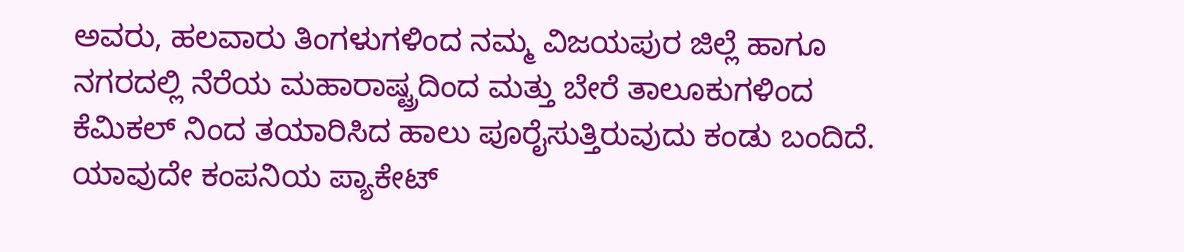ಅವರು, ಹಲವಾರು ತಿಂಗಳುಗಳಿಂದ ನಮ್ಮ ವಿಜಯಪುರ ಜಿಲ್ಲೆ ಹಾಗೂ ನಗರದಲ್ಲಿ ನೆರೆಯ ಮಹಾರಾಷ್ಟ್ರದಿಂದ ಮತ್ತು ಬೇರೆ ತಾಲೂಕುಗಳಿಂದ ಕೆಮಿಕಲ್ ನಿಂದ ತಯಾರಿಸಿದ ಹಾಲು ಪೂರೈಸುತ್ತಿರುವುದು ಕಂಡು ಬಂದಿದೆ. ಯಾವುದೇ ಕಂಪನಿಯ ಪ್ಯಾಕೇಟ್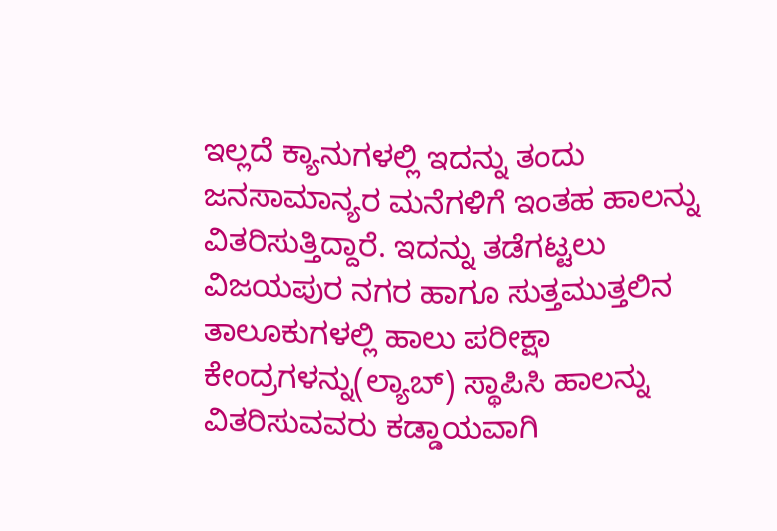ಇಲ್ಲದೆ ಕ್ಯಾನುಗಳಲ್ಲಿ ಇದನ್ನು ತಂದು ಜನಸಾಮಾನ್ಯರ ಮನೆಗಳಿಗೆ ಇಂತಹ ಹಾಲನ್ನು ವಿತರಿಸುತ್ತಿದ್ದಾರೆ. ಇದನ್ನು ತಡೆಗಟ್ಟಲು ವಿಜಯಪುರ ನಗರ ಹಾಗೂ ಸುತ್ತಮುತ್ತಲಿನ ತಾಲೂಕುಗಳಲ್ಲಿ ಹಾಲು ಪರೀಕ್ಷಾ ಕೇಂದ್ರಗಳನ್ನು(ಲ್ಯಾಬ್) ಸ್ಥಾಪಿಸಿ ಹಾಲನ್ನು ವಿತರಿಸುವವರು ಕಡ್ಡಾಯವಾಗಿ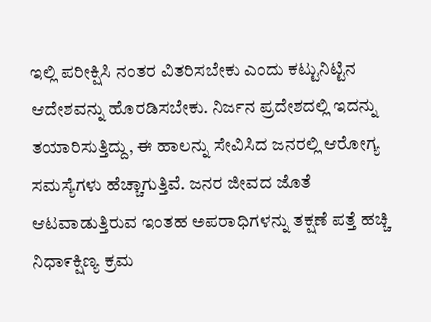ಇಲ್ಲಿ ಪರೀಕ್ಷಿಸಿ ನಂತರ ವಿತರಿಸಬೇಕು ಎಂದು ಕಟ್ಟುನಿಟ್ಟಿನ ಆದೇಶವನ್ನು ಹೊರಡಿಸಬೇಕು. ನಿರ್ಜನ ಪ್ರದೇಶದಲ್ಲಿ ಇದನ್ನು ತಯಾರಿಸುತ್ತಿದ್ದು, ಈ ಹಾಲನ್ನು ಸೇವಿಸಿದ ಜನರಲ್ಲಿ ಆರೋಗ್ಯ ಸಮಸ್ಯೆಗಳು ಹೆಚ್ಚಾಗುತ್ತಿವೆ. ಜನರ ಜೀವದ ಜೊತೆ ಆಟವಾಡುತ್ತಿರುವ ಇಂತಹ ಅಪರಾಧಿಗಳನ್ನು ತಕ್ಷಣೆ ಪತ್ತೆ ಹಚ್ಚಿ ನಿಧಾ೯ಕ್ಷಿಣ್ಯ ಕ್ರಮ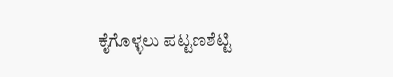ಕೈಗೊಳ್ಳಲು ಪಟ್ಟಣಶೆಟ್ಟಿ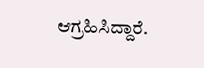ಆಗ್ರಹಿಸಿದ್ದಾರೆ.